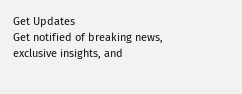Get Updates
Get notified of breaking news, exclusive insights, and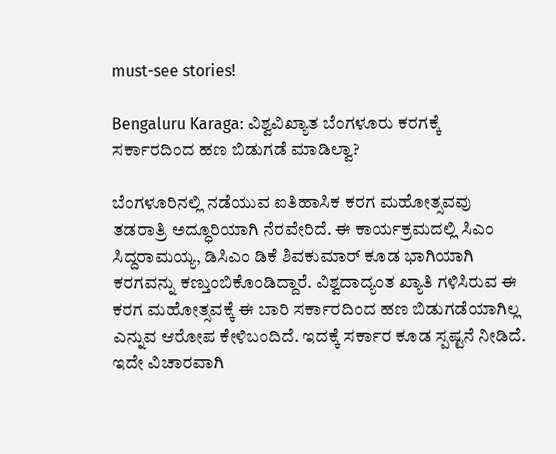must-see stories!

Bengaluru Karaga: ವಿಶ್ವವಿಖ್ಯಾತ ಬೆಂಗಳೂರು ಕರಗಕ್ಕೆ ಸರ್ಕಾರದಿಂದ ಹಣ ಬಿಡುಗಡೆ ಮಾಡಿಲ್ವಾ?

ಬೆಂಗಳೂರಿನಲ್ಲಿ ನಡೆಯುವ ಐತಿಹಾಸಿಕ ಕರಗ ಮಹೋತ್ಸವವು ತಡರಾತ್ರಿ ಅದ್ಧೂರಿಯಾಗಿ ನೆರವೇರಿದೆ. ಈ ಕಾರ್ಯಕ್ರಮದಲ್ಲಿ ಸಿಎಂ ಸಿದ್ದರಾಮಯ್ಯ, ಡಿಸಿಎಂ ಡಿಕೆ ಶಿವಕುಮಾರ್‌ ಕೂಡ ಭಾಗಿಯಾಗಿ ಕರಗವನ್ನು ಕಣ್ತುಂಬಿಕೊಂಡಿದ್ದಾರೆ. ವಿಶ್ವದಾದ್ಯಂತ ಖ್ಯಾತಿ ಗಳಿಸಿರುವ ಈ ಕರಗ ಮಹೋತ್ಸವಕ್ಕೆ ಈ ಬಾರಿ ಸರ್ಕಾರದಿಂದ ಹಣ ಬಿಡುಗಡೆಯಾಗಿಲ್ಲ ಎನ್ನುವ ಆರೋಪ ಕೇಳಿಬಂದಿದೆ. ಇದಕ್ಕೆ ಸರ್ಕಾರ ಕೂಡ ಸ್ಪಷ್ಟನೆ ನೀಡಿದೆ. ಇದೇ ವಿಚಾರವಾಗಿ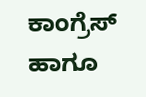ಕಾಂಗ್ರೆಸ್‌ ಹಾಗೂ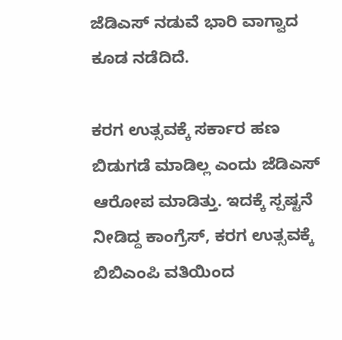ಜೆಡಿಎಸ್‌ ನಡುವೆ ಭಾರಿ ವಾಗ್ವಾದ ಕೂಡ ನಡೆದಿದೆ.

ಕರಗ ಉತ್ಸವಕ್ಕೆ ಸರ್ಕಾರ ಹಣ ಬಿಡುಗಡೆ ಮಾಡಿಲ್ಲ ಎಂದು ಜೆಡಿಎಸ್‌ ಆರೋಪ ಮಾಡಿತ್ತು. ಇದಕ್ಕೆ ಸ್ಪಷ್ಟನೆ ನೀಡಿದ್ದ ಕಾಂಗ್ರೆಸ್‌, ಕರಗ ಉತ್ಸವಕ್ಕೆ ಬಿಬಿಎಂಪಿ ವತಿಯಿಂದ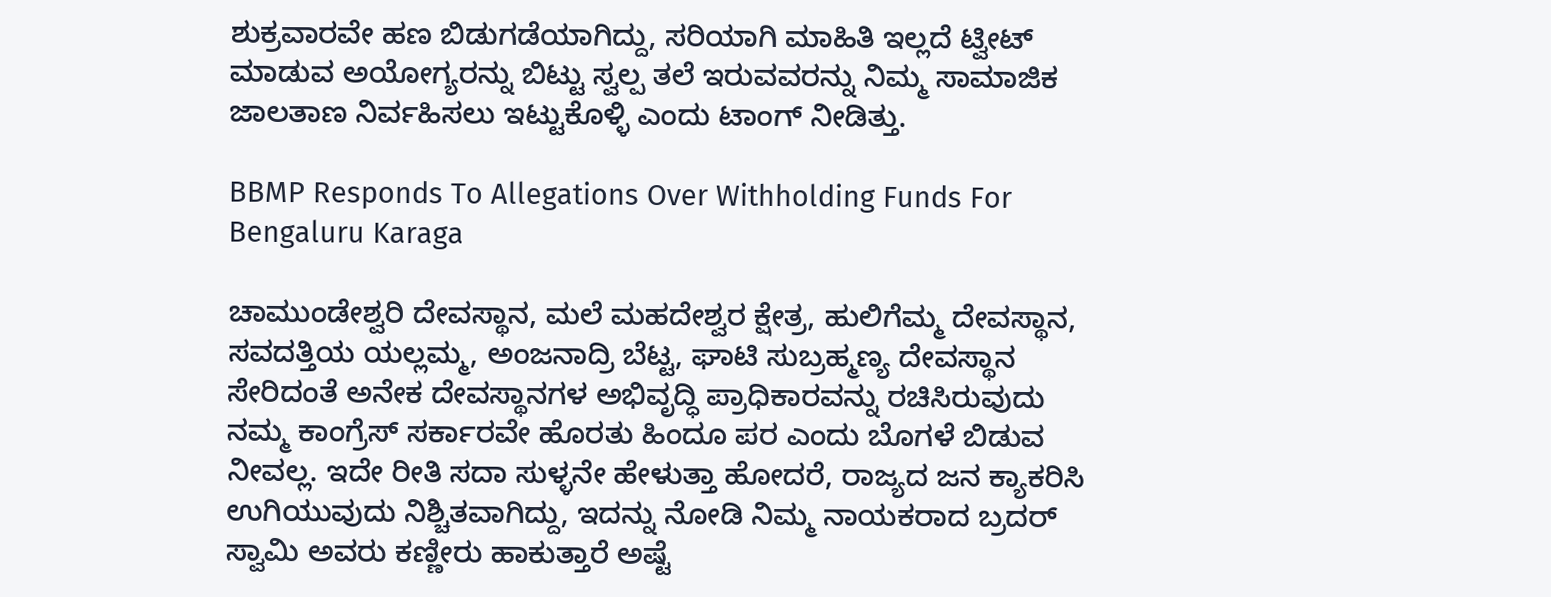ಶುಕ್ರವಾರವೇ ಹಣ ಬಿಡುಗಡೆಯಾಗಿದ್ದು, ಸರಿಯಾಗಿ ಮಾಹಿತಿ ಇಲ್ಲದೆ ಟ್ವೀಟ್ ಮಾಡುವ ಅಯೋಗ್ಯರನ್ನು ಬಿಟ್ಟು ಸ್ವಲ್ಪ ತಲೆ ಇರುವವರನ್ನು ನಿಮ್ಮ ಸಾಮಾಜಿಕ ಜಾಲತಾಣ ನಿರ್ವಹಿಸಲು ಇಟ್ಟುಕೊಳ್ಳಿ ಎಂದು ಟಾಂಗ್‌ ನೀಡಿತ್ತು.

BBMP Responds To Allegations Over Withholding Funds For Bengaluru Karaga

ಚಾಮುಂಡೇಶ್ವರಿ ದೇವಸ್ಥಾನ, ಮಲೆ ಮಹದೇಶ್ವರ ಕ್ಷೇತ್ರ, ಹುಲಿಗೆಮ್ಮ ದೇವಸ್ಥಾನ, ಸವದತ್ತಿಯ ಯಲ್ಲಮ್ಮ, ಅಂಜನಾದ್ರಿ ಬೆಟ್ಟ, ಘಾಟಿ ಸುಬ್ರಹ್ಮಣ್ಯ ದೇವಸ್ಥಾನ ಸೇರಿದಂತೆ ಅನೇಕ ದೇವಸ್ಥಾನಗಳ ಅಭಿವೃದ್ಧಿ ಪ್ರಾಧಿಕಾರವನ್ನು ರಚಿಸಿರುವುದು ನಮ್ಮ ಕಾಂಗ್ರೆಸ್ ಸರ್ಕಾರವೇ ಹೊರತು ಹಿಂದೂ ಪರ ಎಂದು ಬೊಗಳೆ ಬಿಡುವ ನೀವಲ್ಲ. ಇದೇ ರೀತಿ ಸದಾ ಸುಳ್ಳನೇ ಹೇಳುತ್ತಾ ಹೋದರೆ, ರಾಜ್ಯದ ಜನ ಕ್ಯಾಕರಿಸಿ ಉಗಿಯುವುದು ನಿಶ್ಚಿತವಾಗಿದ್ದು, ಇದನ್ನು ನೋಡಿ ನಿಮ್ಮ ನಾಯಕರಾದ ಬ್ರದರ್ ಸ್ವಾಮಿ ಅವರು ಕಣ್ಣೀರು ಹಾಕುತ್ತಾರೆ ಅಷ್ಟೆ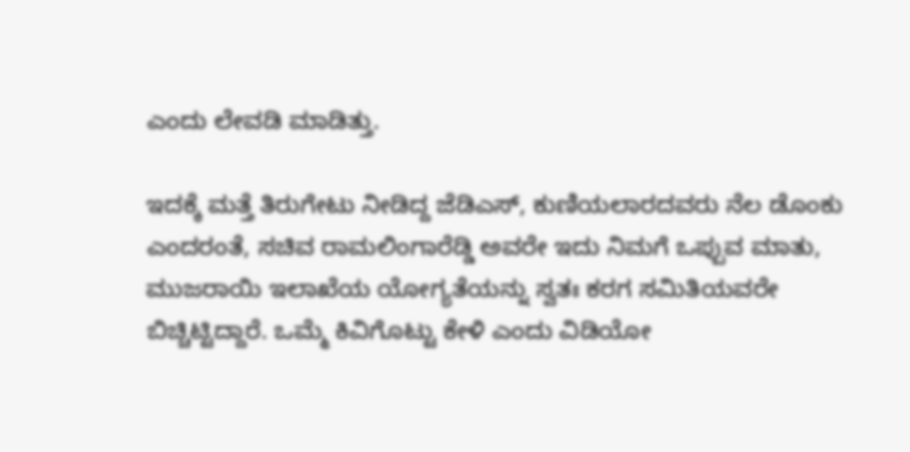ಎಂದು ಲೇವಡಿ ಮಾಡಿತ್ತು.

ಇದಕ್ಕೆ ಮತ್ತೆ ತಿರುಗೇಟು ನೀಡಿದ್ದ ಜೆಡಿಎಸ್‌, ಕುಣಿಯಲಾರದವರು ನೆಲ ಡೊಂಕು ಎಂದರಂತೆ, ಸಚಿವ ರಾಮಲಿಂಗಾರೆಡ್ಡಿ ಅವರೇ ಇದು ನಿಮಗೆ ಒಪ್ಪುವ ಮಾತು, ಮುಜರಾಯಿ ಇಲಾಖೆಯ ಯೋಗ್ಯತೆಯನ್ನು ಸ್ವತಃ ಕರಗ ಸಮಿತಿಯವರೇ ಬಿಚ್ಚಿಟ್ಟಿದ್ದಾರೆ. ಒಮ್ಮೆ ಕಿವಿಗೊಟ್ಟು‌ ಕೇಳಿ ಎಂದು ವಿಡಿಯೋ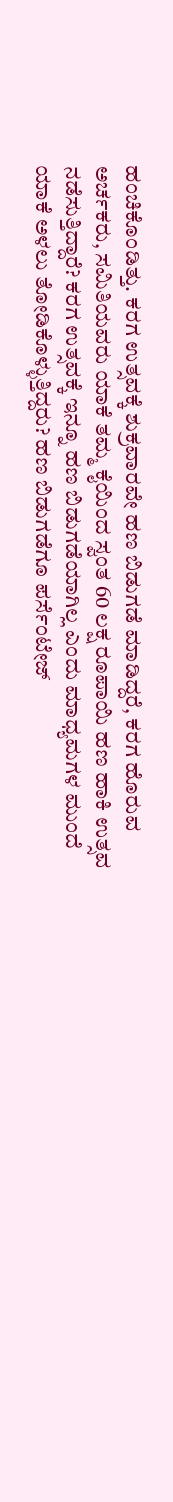ಹಂಚಿಕೊಂಡಿತ್ತು. ಕರಗ ಉತ್ಸವಕ್ಕೆ ಶುಕ್ರವಾರವೇ ಹಣ ಬಿಡುಗಡೆ ಮಾಡಿದ್ದರೆ, ಕರಗ ಹೊರುವ ಅರ್ಚಕರು, ಸಮಿತಿಯವರು ಯಾಕೆ ತಮ್ಮ ಕೈಯಿಂದ ಸ್ವಂತ 60 ಲಕ್ಷ ರೂಪಾಯಿ ಹಣ ಹಾಕಿ ಉತ್ಸವ ನಡೆಸುತ್ತಿದ್ದಾರೆ? ಕರಗ ಉತ್ಸವಕ್ಕೆ ಇನ್ನೂ ಹಣ ಬಿಡುಗಡೆಯಾಗಿಲ್ಲ ಎಂದು ಮಾಧ್ಯಮಗಳ ಮುಂದೆ ಯಾಕೆ ಅಳಲು ತೋಡಿಕೊಳ್ಳುತ್ತಿದ್ದರು? ಹಣ ಬಿಡುಗಡೆಗೂ ಪರ್ಸೆಂಟೇಜ್‌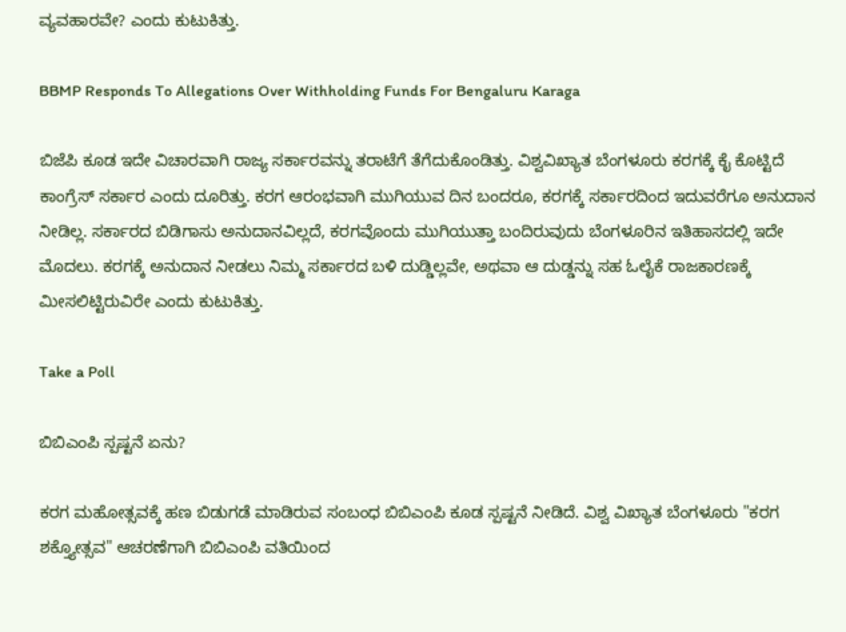ವ್ಯವಹಾರವೇ? ಎಂದು ಕುಟುಕಿತ್ತು.

BBMP Responds To Allegations Over Withholding Funds For Bengaluru Karaga

ಬಿಜೆಪಿ ಕೂಡ ಇದೇ ವಿಚಾರವಾಗಿ ರಾಜ್ಯ ಸರ್ಕಾರವನ್ನು ತರಾಟೆಗೆ ತೆಗೆದುಕೊಂಡಿತ್ತು. ವಿಶ್ವವಿಖ್ಯಾತ ಬೆಂಗಳೂರು ಕರಗಕ್ಕೆ ಕೈ ಕೊಟ್ಟಿದೆ ಕಾಂಗ್ರೆಸ್ ಸರ್ಕಾರ ಎಂದು ದೂರಿತ್ತು. ಕರಗ ಆರಂಭವಾಗಿ ಮುಗಿಯುವ ದಿನ ಬಂದರೂ, ಕರಗಕ್ಕೆ ಸರ್ಕಾರದಿಂದ ಇದುವರೆಗೂ ಅನುದಾನ ನೀಡಿಲ್ಲ. ಸರ್ಕಾರದ ಬಿಡಿಗಾಸು ಅನುದಾನವಿಲ್ಲದೆ, ಕರಗವೊಂದು ಮುಗಿಯುತ್ತಾ ಬಂದಿರುವುದು ಬೆಂಗಳೂರಿನ ಇತಿಹಾಸದಲ್ಲಿ ಇದೇ ಮೊದಲು. ಕರಗಕ್ಕೆ ಅನುದಾನ ನೀಡಲು ನಿಮ್ಮ ಸರ್ಕಾರದ ಬಳಿ ದುಡ್ಡಿಲ್ಲವೇ, ಅಥವಾ ಆ ದುಡ್ಡನ್ನು ಸಹ ಓಲೈಕೆ ರಾಜಕಾರಣಕ್ಕೆ ಮೀಸಲಿಟ್ಟಿರುವಿರೇ ಎಂದು ಕುಟುಕಿತ್ತು.

Take a Poll

ಬಿಬಿಎಂಪಿ ಸ್ಪಷ್ಟನೆ ಏನು?

ಕರಗ ಮಹೋತ್ಸವಕ್ಕೆ ಹಣ ಬಿಡುಗಡೆ ಮಾಡಿರುವ ಸಂಬಂಧ ಬಿಬಿಎಂಪಿ ಕೂಡ ಸ್ಪಷ್ಟನೆ ನೀಡಿದೆ. ವಿಶ್ವ ವಿಖ್ಯಾತ ಬೆಂಗಳೂರು "ಕರಗ ಶಕ್ತ್ಯೋತ್ಸವ" ಆಚರಣೆಗಾಗಿ ಬಿಬಿಎಂಪಿ ವತಿಯಿಂದ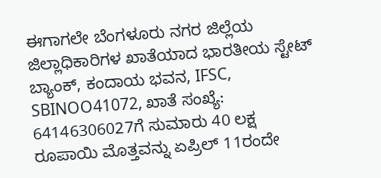ಈಗಾಗಲೇ ಬೆಂಗಳೂರು ನಗರ ಜಿಲ್ಲೆಯ ಜಿಲ್ಲಾಧಿಕಾರಿಗಳ ಖಾತೆಯಾದ ಭಾರತೀಯ ಸ್ಟೇಟ್ ಬ್ಯಾಂಕ್, ಕಂದಾಯ ಭವನ, IFSC, SBINOO41072, ಖಾತೆ ಸಂಖ್ಯೆ: 64146306027ಗೆ ಸುಮಾರು 40 ಲಕ್ಷ ರೂಪಾಯಿ ಮೊತ್ತವನ್ನು ಏಪ್ರಿಲ್‌ 11ರಂದೇ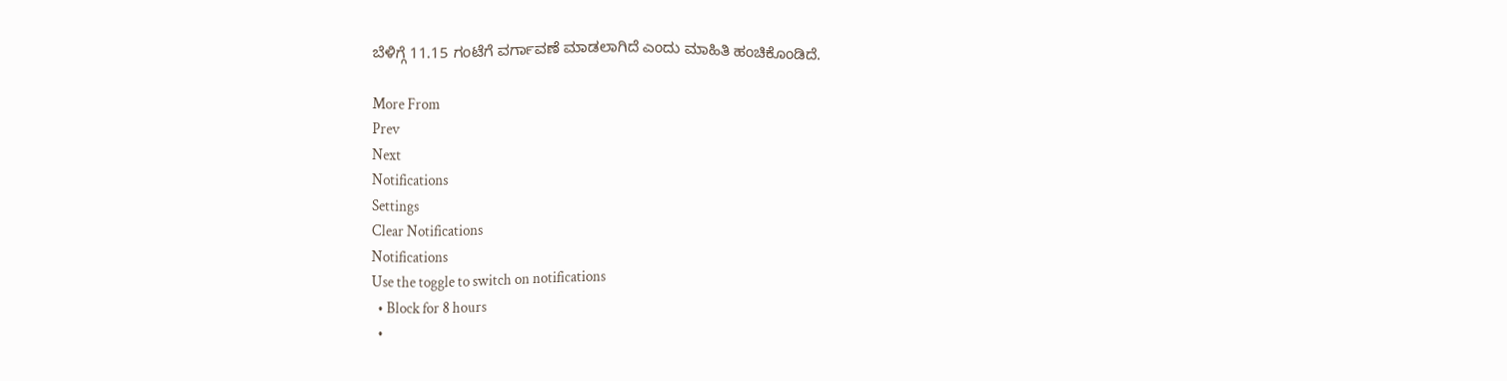ಬೆಳಿಗ್ಗೆ 11.15 ಗಂಟೆಗೆ ವರ್ಗಾವಣೆ ಮಾಡಲಾಗಿದೆ ಎಂದು ಮಾಹಿತಿ ಹಂಚಿಕೊಂಡಿದೆ.

More From
Prev
Next
Notifications
Settings
Clear Notifications
Notifications
Use the toggle to switch on notifications
  • Block for 8 hours
  •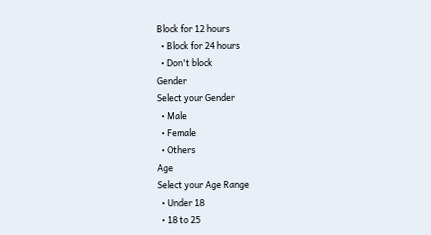Block for 12 hours
  • Block for 24 hours
  • Don't block
Gender
Select your Gender
  • Male
  • Female
  • Others
Age
Select your Age Range
  • Under 18
  • 18 to 25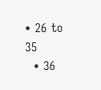• 26 to 35
  • 36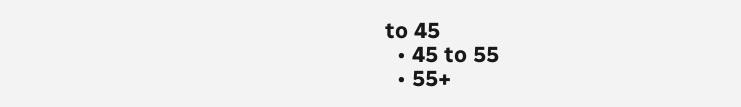to 45
  • 45 to 55
  • 55+